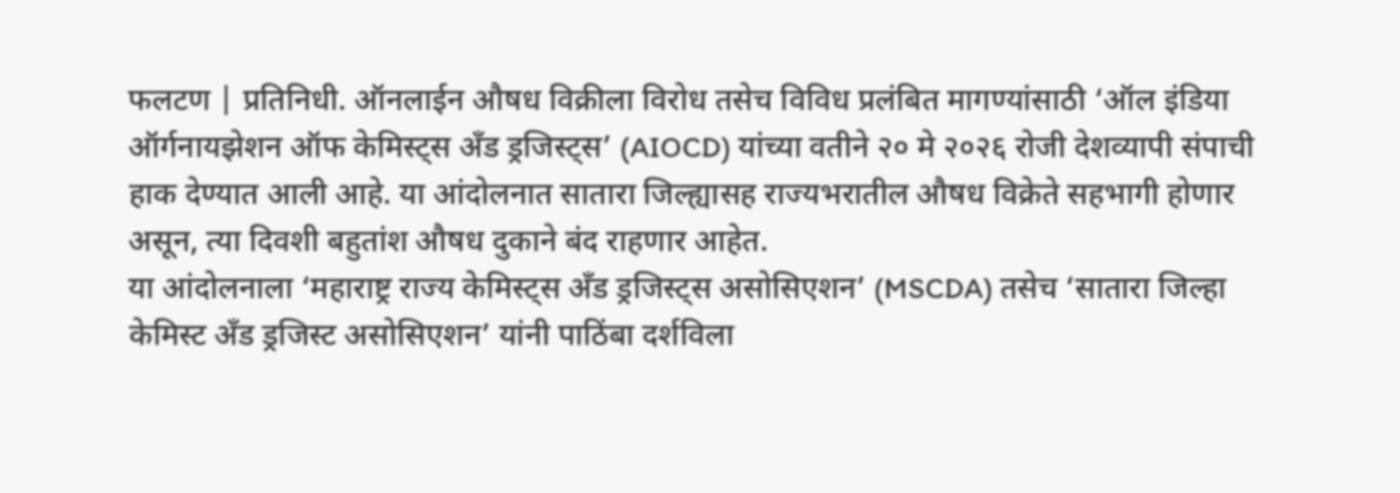फलटण | प्रतिनिधी. ऑनलाईन औषध विक्रीला विरोध तसेच विविध प्रलंबित मागण्यांसाठी ‘ऑल इंडिया ऑर्गनायझेशन ऑफ केमिस्ट्स अँड ड्रजिस्ट्स’ (AIOCD) यांच्या वतीने २० मे २०२६ रोजी देशव्यापी संपाची हाक देण्यात आली आहे. या आंदोलनात सातारा जिल्ह्यासह राज्यभरातील औषध विक्रेते सहभागी होणार असून, त्या दिवशी बहुतांश औषध दुकाने बंद राहणार आहेत.
या आंदोलनाला ‘महाराष्ट्र राज्य केमिस्ट्स अँड ड्रजिस्ट्स असोसिएशन’ (MSCDA) तसेच ‘सातारा जिल्हा केमिस्ट अँड ड्रजिस्ट असोसिएशन’ यांनी पाठिंबा दर्शविला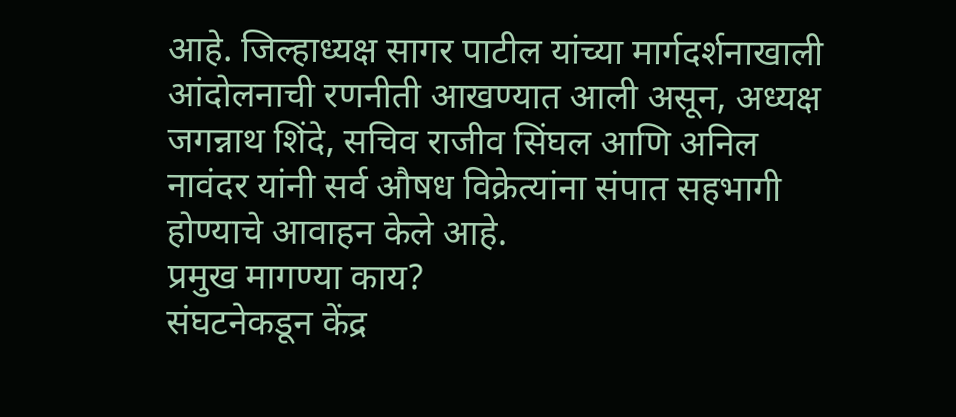आहे. जिल्हाध्यक्ष सागर पाटील यांच्या मार्गदर्शनाखाली आंदोलनाची रणनीती आखण्यात आली असून, अध्यक्ष जगन्नाथ शिंदे, सचिव राजीव सिंघल आणि अनिल नावंदर यांनी सर्व औषध विक्रेत्यांना संपात सहभागी होण्याचे आवाहन केले आहे.
प्रमुख मागण्या काय?
संघटनेकडून केंद्र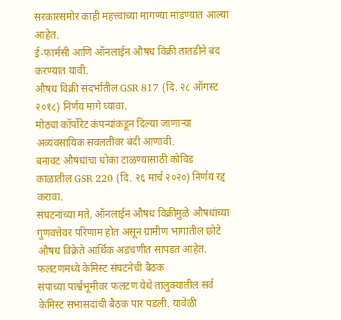सरकारसमोर काही महत्त्वाच्या मागण्या मांडण्यात आल्या आहेत.
ई-फार्मसी आणि ऑनलाईन औषध विक्री तातडीने बंद करण्यात यावी.
औषध विक्री संदर्भातील GSR 817 (दि. २८ ऑगस्ट २०१८) निर्णय मागे घ्यावा.
मोठ्या कॉर्पोरेट कंपन्यांकडून दिल्या जाणाऱ्या अव्यवसायिक सवलतींवर बंदी आणावी.
बनावट औषधांचा धोका टाळण्यासाठी कोविड काळातील GSR 220 (दि. २६ मार्च २०२०) निर्णय रद्द करावा.
संघटनांच्या मते, ऑनलाईन औषध विक्रीमुळे औषधांच्या गुणवत्तेवर परिणाम होत असून ग्रामीण भागातील छोटे औषध विक्रेते आर्थिक अडचणीत सापडत आहेत.
फलटणमध्ये केमिस्ट संघटनेची बैठक
संपाच्या पार्श्वभूमीवर फलटण येथे तालुक्यातील सर्व केमिस्ट सभासदांची बैठक पार पडली. यावेळी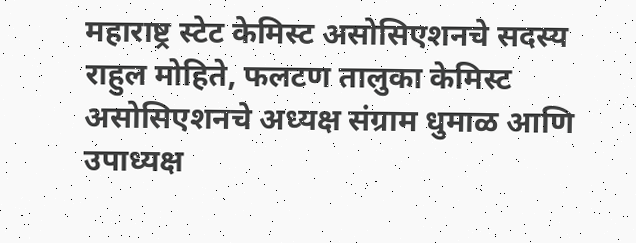महाराष्ट्र स्टेट केमिस्ट असोसिएशनचे सदस्य राहुल मोहिते, फलटण तालुका केमिस्ट असोसिएशनचे अध्यक्ष संग्राम धुमाळ आणि उपाध्यक्ष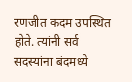रणजीत कदम उपस्थित होते. त्यांनी सर्व सदस्यांना बंदमध्ये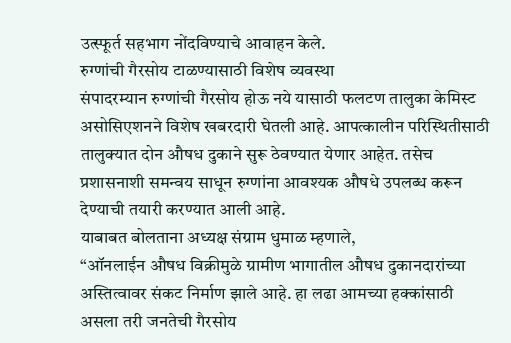उत्स्फूर्त सहभाग नोंदविण्याचे आवाहन केले.
रुग्णांची गैरसोय टाळण्यासाठी विशेष व्यवस्था
संपादरम्यान रुग्णांची गैरसोय होऊ नये यासाठी फलटण तालुका केमिस्ट असोसिएशनने विशेष खबरदारी घेतली आहे. आपत्कालीन परिस्थितीसाठी तालुक्यात दोन औषध दुकाने सुरू ठेवण्यात येणार आहेत. तसेच प्रशासनाशी समन्वय साधून रुग्णांना आवश्यक औषधे उपलब्ध करून देण्याची तयारी करण्यात आली आहे.
याबाबत बोलताना अध्यक्ष संग्राम धुमाळ म्हणाले,
“ऑनलाईन औषध विक्रीमुळे ग्रामीण भागातील औषध दुकानदारांच्या अस्तित्वावर संकट निर्माण झाले आहे. हा लढा आमच्या हक्कांसाठी असला तरी जनतेची गैरसोय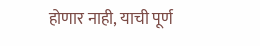होणार नाही, याची पूर्ण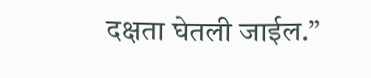दक्षता घेतली जाईल.”